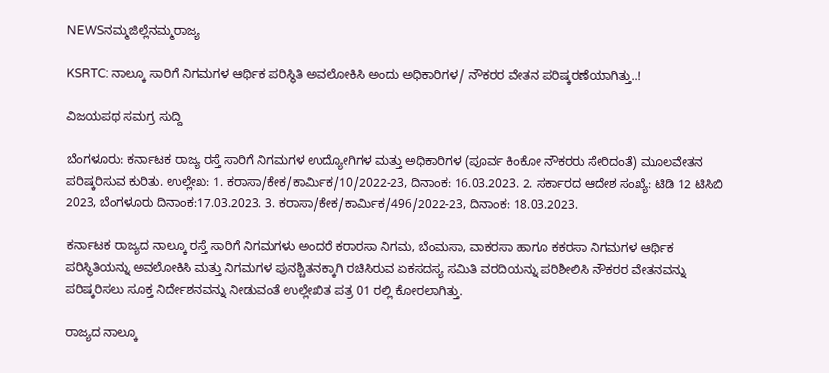NEWSನಮ್ಮಜಿಲ್ಲೆನಮ್ಮರಾಜ್ಯ

KSRTC: ನಾಲ್ಕೂ ಸಾರಿಗೆ ನಿಗಮಗಳ ಆರ್ಥಿಕ ಪರಿಸ್ಥಿತಿ ಅವಲೋಕಿಸಿ ಅಂದು ಅಧಿಕಾರಿಗಳ/ ನೌಕರರ ವೇತನ ಪರಿಷ್ಕರಣೆಯಾಗಿತ್ತು..!

ವಿಜಯಪಥ ಸಮಗ್ರ ಸುದ್ದಿ

ಬೆಂಗಳೂರು: ಕರ್ನಾಟಕ ರಾಜ್ಯ ರಸ್ತೆ ಸಾರಿಗೆ ನಿಗಮಗಳ ಉದ್ಯೋಗಿಗಳ ಮತ್ತು ಅಧಿಕಾರಿಗಳ (ಪೂರ್ವ ಕಿಂಕೋ ನೌಕರರು ಸೇರಿದಂತೆ) ಮೂಲವೇತನ ಪರಿಷ್ಕರಿಸುವ ಕುರಿತು. ಉಲ್ಲೇಖ: 1. ಕರಾಸಾ/ಕೇಕ/ಕಾರ್ಮಿಕ/10/2022-23, ದಿನಾಂಕ: 16.03.2023. 2. ಸರ್ಕಾರದ ಆದೇಶ ಸಂಖ್ಯೆ: ಟಿಡಿ 12 ಟಿಸಿಬಿ 2023, ಬೆಂಗಳೂರು ದಿನಾಂಕ:17.03.2023. 3. ಕರಾಸಾ/ಕೇಕ/ಕಾರ್ಮಿಕ/496/2022-23, ದಿನಾಂಕ: 18.03.2023.

ಕರ್ನಾಟಕ ರಾಜ್ಯದ ನಾಲ್ಕೂ ರಸ್ತೆ ಸಾರಿಗೆ ನಿಗಮಗಳು ಅಂದರೆ ಕರಾರಸಾ ನಿಗಮ, ಬೆಂಮಸಾ, ವಾಕರಸಾ ಹಾಗೂ ಕಕರಸಾ ನಿಗಮಗಳ ಆರ್ಥಿಕ ಪರಿಸ್ಥಿತಿಯನ್ನು ಅವಲೋಕಿಸಿ ಮತ್ತು ನಿಗಮಗಳ ಪುನಶ್ಚಿತನಕ್ಕಾಗಿ ರಚಿಸಿರುವ ಏಕಸದಸ್ಯ ಸಮಿತಿ ವರದಿಯನ್ನು ಪರಿಶೀಲಿಸಿ ನೌಕರರ ವೇತನವನ್ನು ಪರಿಷ್ಕರಿಸಲು ಸೂಕ್ತ ನಿರ್ದೇಶನವನ್ನು ನೀಡುವಂತೆ ಉಲ್ಲೇಖಿತ ಪತ್ರ 01 ರಲ್ಲಿ ಕೋರಲಾಗಿತ್ತು.

ರಾಜ್ಯದ ನಾಲ್ಕೂ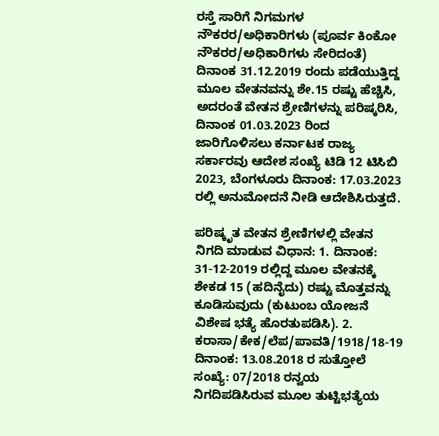ರಸ್ತೆ ಸಾರಿಗೆ ನಿಗಮಗಳ ನೌಕರರ/ಅಧಿಕಾರಿಗಳು (ಪೂರ್ವ ಕಿಂಕೋ ನೌಕರರ/ಅಧಿಕಾರಿಗಳು ಸೇರಿದಂತೆ) ದಿನಾಂಕ 31.12.2019 ರಂದು ಪಡೆಯುತ್ತಿದ್ದ ಮೂಲ ವೇತನವನ್ನು ಶೇ.15 ರಷ್ಟು ಹೆಚ್ಚಿಸಿ, ಅದರಂತೆ ವೇತನ ಶ್ರೇಣಿಗಳನ್ನು ಪರಿಷ್ಕರಿಸಿ, ದಿನಾಂಕ 01.03.2023 ರಿಂದ ಜಾರಿಗೊಳಿಸಲು ಕರ್ನಾಟಕ ರಾಜ್ಯ ಸರ್ಕಾರವು ಆದೇಶ ಸಂಖ್ಯೆ ಟಿಡಿ 12 ಟಿಸಿಬಿ 2023, ಬೆಂಗಳೂರು ದಿನಾಂಕ: 17.03.2023 ರಲ್ಲಿ ಅನುಮೋದನೆ ನೀಡಿ ಆದೇಶಿಸಿರುತ್ತದೆ.

ಪರಿಷ್ಕೃತ ವೇತನ ಶ್ರೇಣಿಗಳಲ್ಲಿ ವೇತನ ನಿಗದಿ ಮಾಡುವ ವಿಧಾನ: 1. ದಿನಾಂಕ: 31-12-2019 ರಲ್ಲಿದ್ದ ಮೂಲ ವೇತನಕ್ಕೆ ಶೇಕಡ 15 (ಹದಿನೈದು) ರಷ್ಟು ಮೊತ್ತವನ್ನು ಕೂಡಿಸುವುದು (ಕುಟುಂಬ ಯೋಜನೆ ವಿಶೇಷ ಭತ್ಯೆ ಹೊರತುಪಡಿಸಿ). 2. ಕರಾಸಾ/ಕೇಕ/ಲೆಪ/ಪಾವತಿ/1918/18-19 ದಿನಾಂಕ: 13.08.2018 ರ ಸುತ್ತೋಲೆ ಸಂಖ್ಯೆ: 07/2018 ರನ್ವಯ ನಿಗದಿಪಡಿಸಿರುವ ಮೂಲ ತುಟ್ಟಿಭತ್ಯೆಯ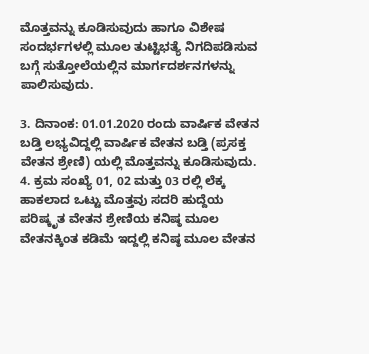ಮೊತ್ತವನ್ನು ಕೂಡಿಸುವುದು ಹಾಗೂ ವಿಶೇಷ ಸಂದರ್ಭಗಳಲ್ಲಿ ಮೂಲ ತುಟ್ಟಿಭತ್ಯೆ ನಿಗದಿಪಡಿಸುವ ಬಗ್ಗೆ ಸುತ್ತೋಲೆಯಲ್ಲಿನ ಮಾರ್ಗದರ್ಶನಗಳನ್ನು ಪಾಲಿಸುವುದು.

3. ದಿನಾಂಕ: 01.01.2020 ರಂದು ವಾರ್ಷಿಕ ವೇತನ ಬಡ್ತಿ ಲಭ್ಯವಿದ್ದಲ್ಲಿ ವಾರ್ಷಿಕ ವೇತನ ಬಡ್ತಿ (ಪ್ರಸಕ್ತ ವೇತನ ಶ್ರೇಣಿ) ಯಲ್ಲಿ ಮೊತ್ತವನ್ನು ಕೂಡಿಸುವುದು. 4. ಕ್ರಮ ಸಂಖ್ಯೆ 01, 02 ಮತ್ತು 03 ರಲ್ಲಿ ಲೆಕ್ಕ ಹಾಕಲಾದ ಒಟ್ಟು ಮೊತ್ತವು ಸದರಿ ಹುದ್ದೆಯ ಪರಿಷ್ಕೃತ ವೇತನ ಶ್ರೇಣಿಯ ಕನಿಷ್ಠ ಮೂಲ ವೇತನಕ್ಕಿಂತ ಕಡಿಮೆ ಇದ್ದಲ್ಲಿ ಕನಿಷ್ಠ ಮೂಲ ವೇತನ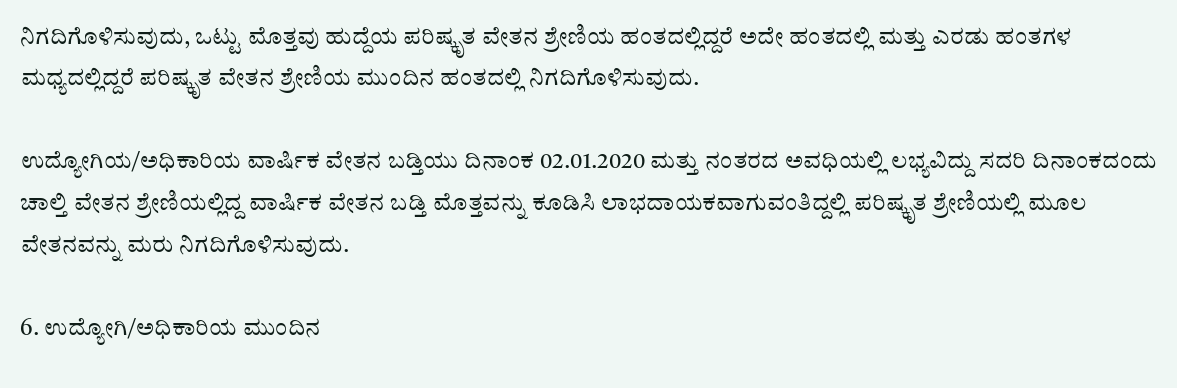ನಿಗದಿಗೊಳಿಸುವುದು, ಒಟ್ಟು ಮೊತ್ತವು ಹುದ್ದೆಯ ಪರಿಷ್ಕೃತ ವೇತನ ಶ್ರೇಣಿಯ ಹಂತದಲ್ಲಿದ್ದರೆ ಅದೇ ಹಂತದಲ್ಲಿ ಮತ್ತು ಎರಡು ಹಂತಗಳ ಮಧ್ಯದಲ್ಲಿದ್ದರೆ ಪರಿಷ್ಕೃತ ವೇತನ ಶ್ರೇಣಿಯ ಮುಂದಿನ ಹಂತದಲ್ಲಿ ನಿಗದಿಗೊಳಿಸುವುದು.

ಉದ್ಯೋಗಿಯ/ಅಧಿಕಾರಿಯ ವಾರ್ಷಿಕ ವೇತನ ಬಡ್ತಿಯು ದಿನಾಂಕ 02.01.2020 ಮತ್ತು ನಂತರದ ಅವಧಿಯಲ್ಲಿ ಲಭ್ಯವಿದ್ದು ಸದರಿ ದಿನಾಂಕದಂದು ಚಾಲ್ತಿ ವೇತನ ಶ್ರೇಣಿಯಲ್ಲಿದ್ದ ವಾರ್ಷಿಕ ವೇತನ ಬಡ್ತಿ ಮೊತ್ತವನ್ನು ಕೂಡಿಸಿ ಲಾಭದಾಯಕವಾಗುವಂತಿದ್ದಲ್ಲಿ ಪರಿಷ್ಕೃತ ಶ್ರೇಣಿಯಲ್ಲಿ ಮೂಲ ವೇತನವನ್ನು ಮರು ನಿಗದಿಗೊಳಿಸುವುದು.

6. ಉದ್ಯೋಗಿ/ಅಧಿಕಾರಿಯ ಮುಂದಿನ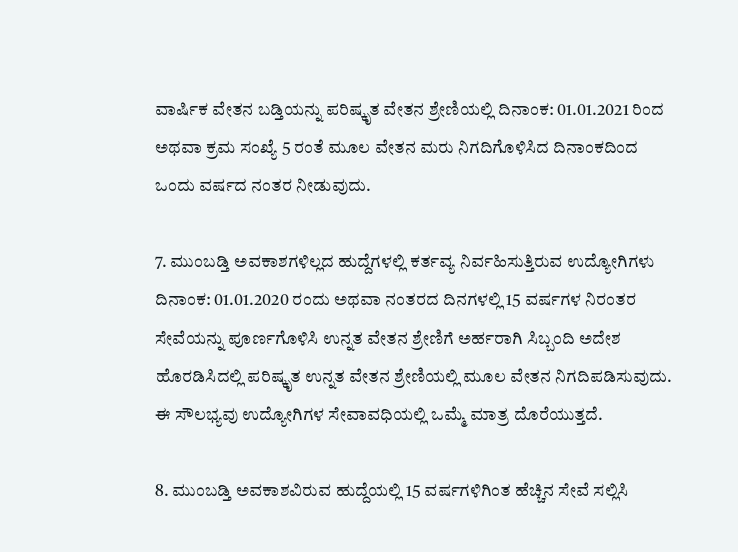ವಾರ್ಷಿಕ ವೇತನ ಬಡ್ತಿಯನ್ನು ಪರಿಷ್ಕೃತ ವೇತನ ಶ್ರೇಣಿಯಲ್ಲಿ ದಿನಾಂಕ: 01.01.2021 ರಿಂದ ಅಥವಾ ಕ್ರಮ ಸಂಖ್ಯೆ 5 ರಂತೆ ಮೂಲ ವೇತನ ಮರು ನಿಗದಿಗೊಳಿಸಿದ ದಿನಾಂಕದಿಂದ ಒಂದು ವರ್ಷದ ನಂತರ ನೀಡುವುದು.

7. ಮುಂಬಡ್ತಿ ಅವಕಾಶಗಳಿಲ್ಲದ ಹುದ್ದೆಗಳಲ್ಲಿ ಕರ್ತವ್ಯ ನಿರ್ವಹಿಸುತ್ತಿರುವ ಉದ್ಯೋಗಿಗಳು ದಿನಾಂಕ: 01.01.2020 ರಂದು ಅಥವಾ ನಂತರದ ದಿನಗಳಲ್ಲಿ 15 ವರ್ಷಗಳ ನಿರಂತರ ಸೇವೆಯನ್ನು ಪೂರ್ಣಗೊಳಿಸಿ ಉನ್ನತ ವೇತನ ಶ್ರೇಣಿಗೆ ಅರ್ಹರಾಗಿ ಸಿಬ್ಬಂದಿ ಅದೇಶ ಹೊರಡಿಸಿದಲ್ಲಿ ಪರಿಷ್ಕೃತ ಉನ್ನತ ವೇತನ ಶ್ರೇಣಿಯಲ್ಲಿ ಮೂಲ ವೇತನ ನಿಗದಿಪಡಿಸುವುದು. ಈ ಸೌಲಭ್ಯವು ಉದ್ಯೋಗಿಗಳ ಸೇವಾವಧಿಯಲ್ಲಿ ಒಮ್ಮೆ ಮಾತ್ರ ದೊರೆಯುತ್ತದೆ.

8. ಮುಂಬಡ್ತಿ ಅವಕಾಶವಿರುವ ಹುದ್ದೆಯಲ್ಲಿ 15 ವರ್ಷಗಳಿಗಿಂತ ಹೆಚ್ಚಿನ ಸೇವೆ ಸಲ್ಲಿಸಿ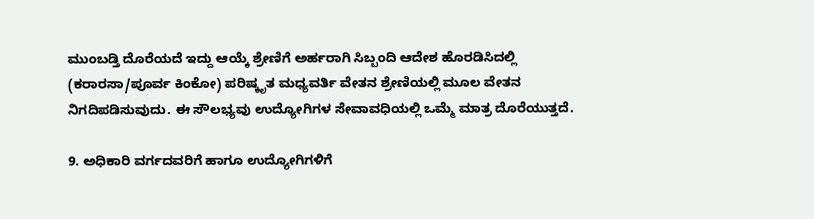ಮುಂಬಡ್ತಿ ದೊರೆಯದೆ ಇದ್ದು ಆಯ್ಕೆ ಶ್ರೇಣಿಗೆ ಅರ್ಹರಾಗಿ ಸಿಬ್ಬಂದಿ ಆದೇಶ ಹೊರಡಿಸಿದಲ್ಲಿ (ಕರಾರಸಾ/ಪೂರ್ವ ಕಿಂಕೋ) ಪರಿಷ್ಕೃತ ಮಧ್ಯವರ್ತಿ ವೇತನ ಶ್ರೇಣಿಯಲ್ಲಿ ಮೂಲ ವೇತನ ನಿಗದಿಪಡಿಸುವುದು. ಈ ಸೌಲಭ್ಯವು ಉದ್ಯೋಗಿಗಳ ಸೇವಾವಧಿಯಲ್ಲಿ ಒಮ್ಮೆ ಮಾತ್ರ ದೊರೆಯುತ್ತದೆ.

9. ಅಧಿಕಾರಿ ವರ್ಗದವರಿಗೆ ಹಾಗೂ ಉದ್ಯೋಗಿಗಳಿಗೆ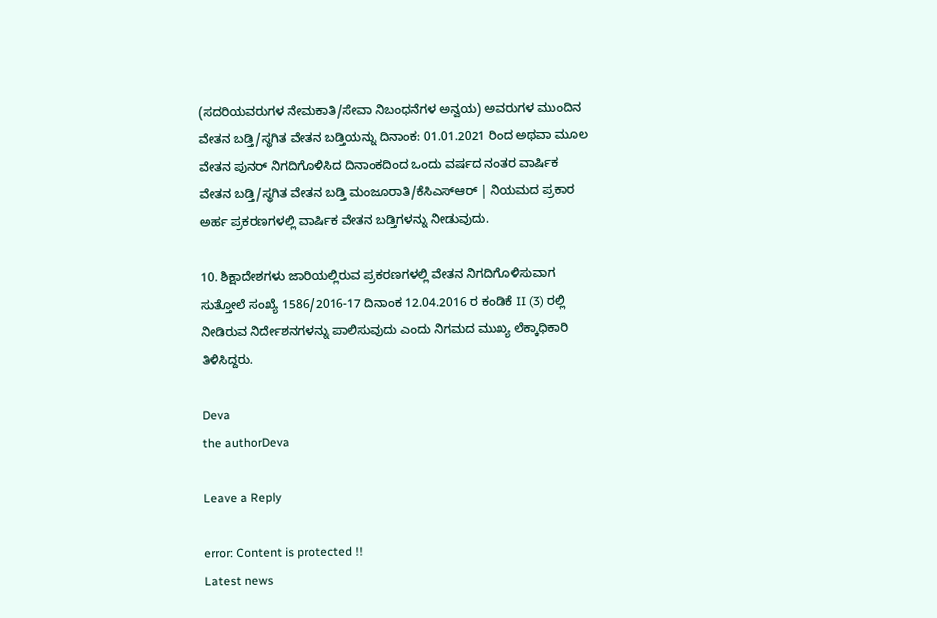(ಸದರಿಯವರುಗಳ ನೇಮಕಾತಿ/ಸೇವಾ ನಿಬಂಧನೆಗಳ ಅನ್ವಯ) ಅವರುಗಳ ಮುಂದಿನ ವೇತನ ಬಡ್ತಿ/ಸ್ಥಗಿತ ವೇತನ ಬಡ್ತಿಯನ್ನು ದಿನಾಂಕ: 01.01.2021 ರಿಂದ ಅಥವಾ ಮೂಲ ವೇತನ ಪುನರ್ ನಿಗದಿಗೊಳಿಸಿದ ದಿನಾಂಕದಿಂದ ಒಂದು ವರ್ಷದ ನಂತರ ವಾರ್ಷಿಕ ವೇತನ ಬಡ್ತಿ/ಸ್ಥಗಿತ ವೇತನ ಬಡ್ತಿ ಮಂಜೂರಾತಿ/ಕೆಸಿಎಸ್‌ಆರ್ | ನಿಯಮದ ಪ್ರಕಾರ ಅರ್ಹ ಪ್ರಕರಣಗಳಲ್ಲಿ ವಾರ್ಷಿಕ ವೇತನ ಬಡ್ತಿಗಳನ್ನು ನೀಡುವುದು.

10. ಶಿಕ್ಷಾದೇಶಗಳು ಜಾರಿಯಲ್ಲಿರುವ ಪ್ರಕರಣಗಳಲ್ಲಿ ವೇತನ ನಿಗದಿಗೊಳಿಸುವಾಗ ಸುತ್ತೋಲೆ ಸಂಖ್ಯೆ 1586/2016-17 ದಿನಾಂಕ 12.04.2016 ರ ಕಂಡಿಕೆ II (3) ರಲ್ಲಿ ನೀಡಿರುವ ನಿರ್ದೇಶನಗಳನ್ನು ಪಾಲಿಸುವುದು ಎಂದು ನಿಗಮದ ಮುಖ್ಯ ಲೆಕ್ಕಾಧಿಕಾರಿ ತಿಳಿಸಿದ್ದರು.

Deva
the authorDeva

Leave a Reply

error: Content is protected !!
Latest news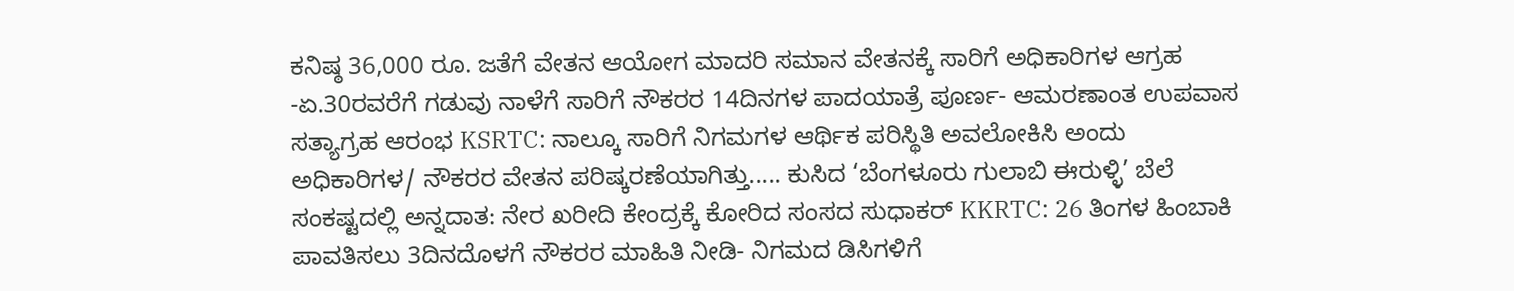ಕನಿಷ್ಠ 36,000 ರೂ. ಜತೆಗೆ ವೇತನ ಆಯೋಗ ಮಾದರಿ ಸಮಾನ ವೇತನಕ್ಕೆ ಸಾರಿಗೆ ಅಧಿಕಾರಿಗಳ ಆಗ್ರಹ -ಏ.30ರವರೆಗೆ ಗಡುವು ನಾಳೆಗೆ ಸಾರಿಗೆ ನೌಕರರ 14ದಿನಗಳ ಪಾದಯಾತ್ರೆ ಪೂರ್ಣ- ಆಮರಣಾಂತ ಉಪವಾಸ ಸತ್ಯಾಗ್ರಹ ಆರಂಭ KSRTC: ನಾಲ್ಕೂ ಸಾರಿಗೆ ನಿಗಮಗಳ ಆರ್ಥಿಕ ಪರಿಸ್ಥಿತಿ ಅವಲೋಕಿಸಿ ಅಂದು ಅಧಿಕಾರಿಗಳ/ ನೌಕರರ ವೇತನ ಪರಿಷ್ಕರಣೆಯಾಗಿತ್ತು..... ಕುಸಿದ ‘ಬೆಂಗಳೂರು ಗುಲಾಬಿ ಈರುಳ್ಳಿ’ ಬೆಲೆ ಸಂಕಷ್ಟದಲ್ಲಿ ಅನ್ನದಾತ: ನೇರ ಖರೀದಿ ಕೇಂದ್ರಕ್ಕೆ ಕೋರಿದ ಸಂಸದ ಸುಧಾಕರ್‌ KKRTC: 26 ತಿಂಗಳ ಹಿಂಬಾಕಿ ಪಾವತಿಸಲು 3ದಿನದೊಳಗೆ ನೌಕರರ ಮಾಹಿತಿ ನೀಡಿ- ನಿಗಮದ ಡಿಸಿಗಳಿಗೆ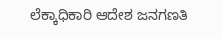ಲೆಕ್ಕಾಧಿಕಾರಿ ಆದೇಶ ಜನಗಣತಿ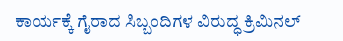ಕಾರ್ಯಕ್ಕೆ ಗೈರಾದ ಸಿಬ್ಬಂದಿಗಳ ವಿರುದ್ಧ ಕ್ರಿಮಿನಲ್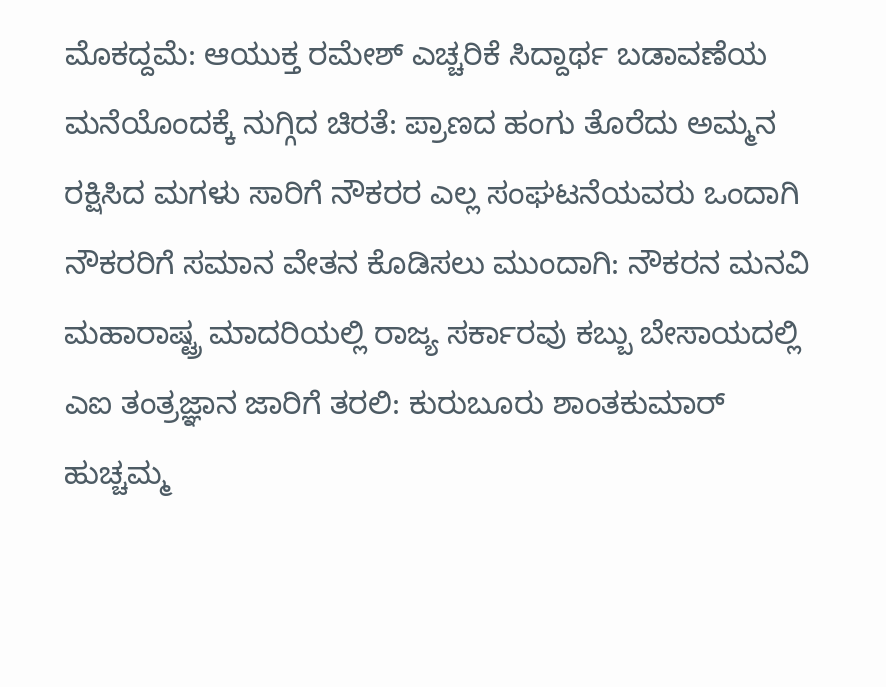ಮೊಕದ್ದಮೆ: ಆಯುಕ್ತ ರಮೇಶ್ ಎಚ್ಚರಿಕೆ ಸಿದ್ದಾರ್ಥ ಬಡಾವಣೆಯ ಮನೆಯೊಂದಕ್ಕೆ ನುಗ್ಗಿದ ಚಿರತೆ: ಪ್ರಾಣದ ಹಂಗು ತೊರೆದು ಅಮ್ಮನ ರಕ್ಷಿಸಿದ ಮಗಳು ಸಾರಿಗೆ ನೌಕರರ ಎಲ್ಲ ಸಂಘಟನೆಯವರು ಒಂದಾಗಿ ನೌಕರರಿಗೆ ಸಮಾನ ವೇತನ ಕೊಡಿಸಲು ಮುಂದಾಗಿ: ನೌಕರನ ಮನವಿ ಮಹಾರಾಷ್ಟ್ರ ಮಾದರಿಯಲ್ಲಿ ರಾಜ್ಯ ಸರ್ಕಾರವು ಕಬ್ಬು ಬೇಸಾಯದಲ್ಲಿ ಎಐ ತಂತ್ರಜ್ಞಾನ ಜಾರಿಗೆ ತರಲಿ: ಕುರುಬೂರು ಶಾಂತಕುಮಾರ್ ಹುಚ್ಚಮ್ಮ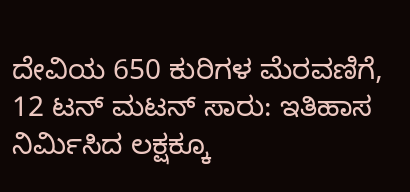ದೇವಿಯ 650 ಕುರಿಗಳ ಮೆರವಣಿಗೆ, 12 ಟನ್ ಮಟನ್ ಸಾರು: ಇತಿಹಾಸ ನಿರ್ಮಿಸಿದ ಲಕ್ಷಕ್ಕೂ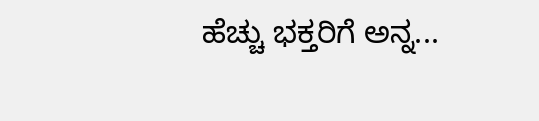ಹೆಚ್ಚು ಭಕ್ತರಿಗೆ ಅನ್ನ...